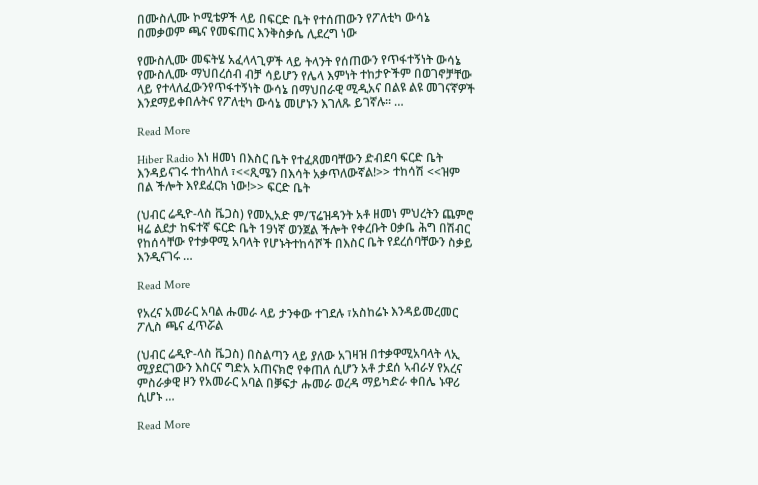በሙስሊሙ ኮሚቴዎች ላይ በፍርድ ቤት የተሰጠውን የፖለቲካ ውሳኔ በመቃወም ጫና የመፍጠር እንቅስቃሴ ሊደረግ ነው

የሙስሊሙ መፍትሄ አፈላላጊዎች ላይ ትላንት የሰጠውን የጥፋተኝነት ውሳኔ የሙስሊሙ ማህበረሰብ ብቻ ሳይሆን የሌላ እምነት ተከታዮችም በወገኖቻቸው ላይ የተላለፈውንየጥፋተኝነት ውሳኔ በማህበራዊ ሚዲአና በልዩ ልዩ መገናኛዎች እንደማይቀበሉትና የፖለቲካ ውሳኔ መሆኑን እገለጹ ይገኛሉ። …

Read More

Hiber Radio እነ ዘመነ በእስር ቤት የተፈጸመባቸውን ድብደባ ፍርድ ቤት እንዳይናገሩ ተከላከለ ፣<<ጺሜን በእሳት አቃጥለውኛል!>> ተከሳሽ <<ዝም በል ችሎት እየደፈርክ ነው!>> ፍርድ ቤት

(ህብር ሬዲዮ-ላስ ቬጋስ) የመኢአድ ም/ፕሬዝዳንት አቶ ዘመነ ምህረትን ጨምሮ ዛሬ ልደታ ከፍተኛ ፍርድ ቤት 19ነኛ ወንጀል ችሎት የቀረቡት ዐቃቤ ሕግ በሽብር የከሰሳቸው የተቃዋሚ አባላት የሆኑትተከሳሾች በእስር ቤት የደረሰባቸውን ስቃይ እንዲናገሩ …

Read More

የአረና አመራር አባል ሑመራ ላይ ታንቀው ተገደሉ ፣አስከሬኑ እንዳይመረመር ፖሊስ ጫና ፈጥሯል

(ህብር ሬዲዮ-ላስ ቬጋስ) በስልጣን ላይ ያለው አገዛዝ በተቃዋሚአባላት ላኢ ሚያደርገውን እስርና ግድአ አጠናክሮ የቀጠለ ሲሆን አቶ ታደሰ ኣብራሃ የአረና ምስራቃዊ ዞን የአመራር አባል በቓፍታ ሑመራ ወረዳ ማይካድራ ቀበሌ ኑዋሪ ሲሆኑ …

Read More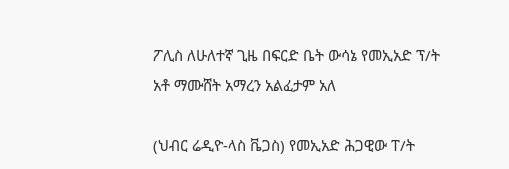ፖሊስ ለሁለተኛ ጊዜ በፍርድ ቤት ውሳኔ የመኢአድ ፕ/ት አቶ ማሙሸት አማረን አልፈታም አለ

(ህብር ሬዲዮ-ላስ ቬጋስ) የመኢአድ ሕጋዊው ፐ/ት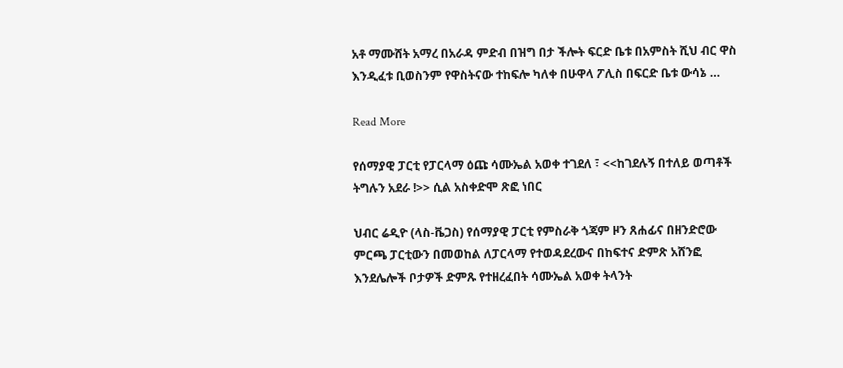አቶ ማሙሸት አማረ በአራዳ ምድብ በዝግ በታ ችሎት ፍርድ ቤቱ በአምስት ሺህ ብር ዋስ እንዲፈቱ ቢወስንም የዋስትናው ተከፍሎ ካለቀ በሁዋላ ፖሊስ በፍርድ ቤቱ ውሳኔ …

Read More

የሰማያዊ ፓርቲ የፓርላማ ዕጩ ሳሙኤል አወቀ ተገደለ ፣ <<ከገደሉኝ በተለይ ወጣቶች ትግሉን አደራ !>> ሲል አስቀድሞ ጽፎ ነበር

ህብር ሬዲዮ (ላስ-ቬጋስ) የሰማያዊ ፓርቲ የምስራቅ ጎጃም ዞን ጸሐፊና በዘንድሮው ምርጫ ፓርቲውን በመወከል ለፓርላማ የተወዳደረውና በከፍተና ድምጽ አሸንፎ እንደሌሎች ቦታዎች ድምጹ የተዘረፈበት ሳሙኤል አወቀ ትላንት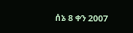ሰኔ 8 ቀን 2007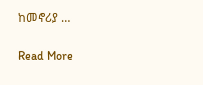ከመኖሪያ …

Read More